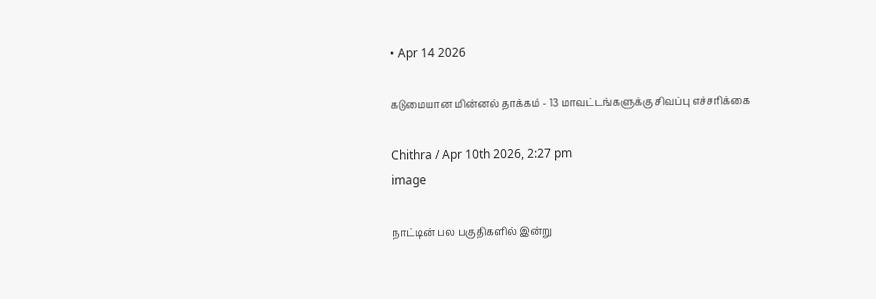• Apr 14 2026

கடுமையான மின்னல் தாக்கம் - 13 மாவட்டங்களுக்கு சிவப்பு எச்சரிக்கை

Chithra / Apr 10th 2026, 2:27 pm
image

நாட்டின் பல பகுதிகளில் இன்று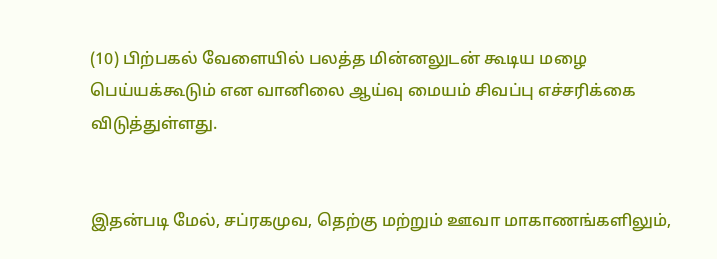(10) பிற்பகல் வேளையில் பலத்த மின்னலுடன் கூடிய மழை பெய்யக்கூடும் என வானிலை ஆய்வு மையம் சிவப்பு எச்சரிக்கை விடுத்துள்ளது.


இதன்படி மேல், சப்ரகமுவ, தெற்கு மற்றும் ஊவா மாகாணங்களிலும்,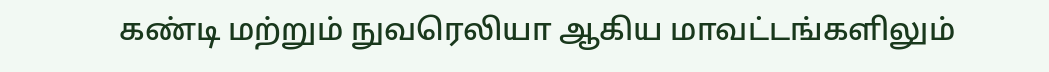கண்டி மற்றும் நுவரெலியா ஆகிய மாவட்டங்களிலும்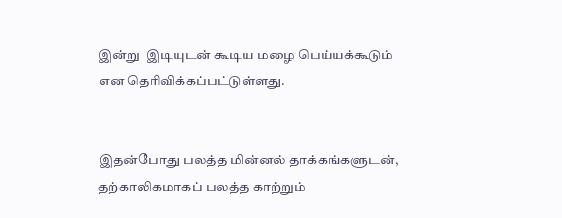இன்று  இடியுடன் கூடிய மழை பெய்யக்கூடும் என தெரிவிக்கப்பட்டுள்ளது.


இதன்போது பலத்த மின்னல் தாக்கங்களுடன், தற்காலிகமாகப் பலத்த காற்றும்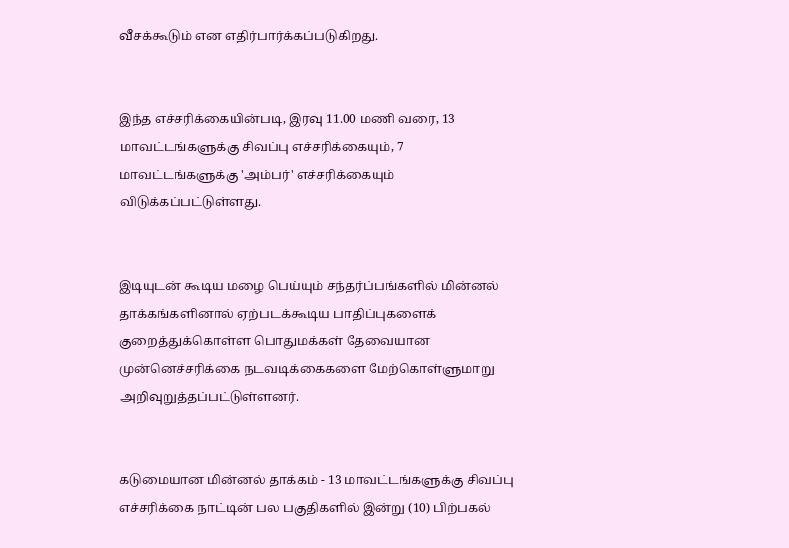வீசக்கூடும் என எதிர்பார்க்கப்படுகிறது.


இந்த எச்சரிக்கையின்படி, இரவு 11.00 மணி வரை, 13 மாவட்டங்களுக்கு சிவப்பு எச்சரிக்கையும், 7 மாவட்டங்களுக்கு 'அம்பர்' எச்சரிக்கையும் விடுக்கப்பட்டுள்ளது.


இடியுடன் கூடிய மழை பெய்யும் சந்தர்ப்பங்களில் மின்னல் தாக்கங்களினால் ஏற்படக்கூடிய பாதிப்புகளைக் குறைத்துக்கொள்ள பொதுமக்கள் தேவையான முன்னெச்சரிக்கை நடவடிக்கைகளை மேற்கொள்ளுமாறு அறிவுறுத்தப்பட்டுள்ளனர்.


கடுமையான மின்னல் தாக்கம் - 13 மாவட்டங்களுக்கு சிவப்பு எச்சரிக்கை நாட்டின் பல பகுதிகளில் இன்று (10) பிற்பகல்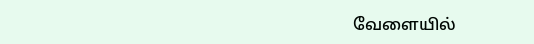வேளையில்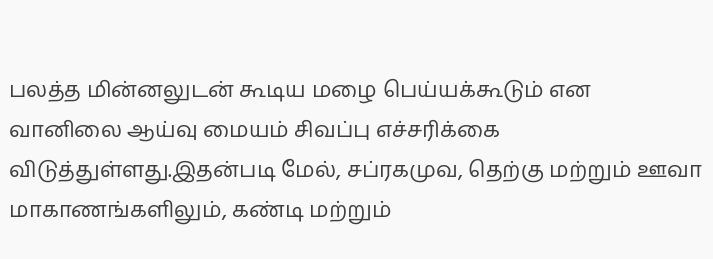பலத்த மின்னலுடன் கூடிய மழை பெய்யக்கூடும் என வானிலை ஆய்வு மையம் சிவப்பு எச்சரிக்கை விடுத்துள்ளது.இதன்படி மேல், சப்ரகமுவ, தெற்கு மற்றும் ஊவா மாகாணங்களிலும், கண்டி மற்றும்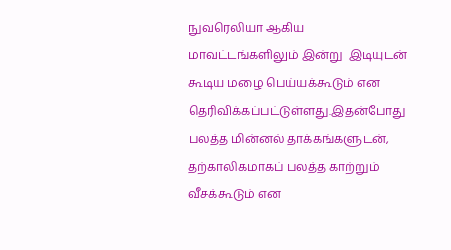நுவரெலியா ஆகிய மாவட்டங்களிலும் இன்று  இடியுடன் கூடிய மழை பெய்யக்கூடும் என தெரிவிக்கப்பட்டுள்ளது.இதன்போது பலத்த மின்னல் தாக்கங்களுடன், தற்காலிகமாகப் பலத்த காற்றும் வீசக்கூடும் என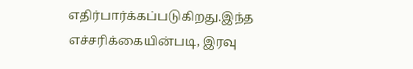எதிர்பார்க்கப்படுகிறது.இந்த எச்சரிக்கையின்படி, இரவு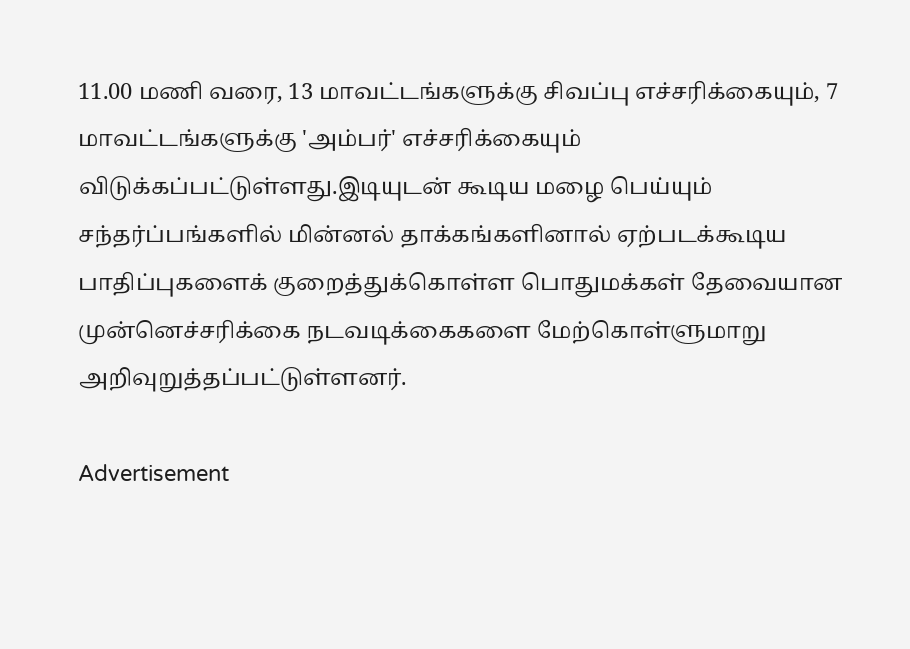11.00 மணி வரை, 13 மாவட்டங்களுக்கு சிவப்பு எச்சரிக்கையும், 7 மாவட்டங்களுக்கு 'அம்பர்' எச்சரிக்கையும் விடுக்கப்பட்டுள்ளது.இடியுடன் கூடிய மழை பெய்யும் சந்தர்ப்பங்களில் மின்னல் தாக்கங்களினால் ஏற்படக்கூடிய பாதிப்புகளைக் குறைத்துக்கொள்ள பொதுமக்கள் தேவையான முன்னெச்சரிக்கை நடவடிக்கைகளை மேற்கொள்ளுமாறு அறிவுறுத்தப்பட்டுள்ளனர்.

Advertisement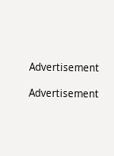Advertisement

Advertisement